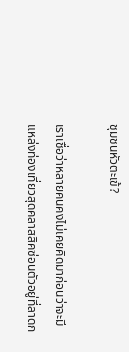ชุมชนหัวตะเข้?

เราเชื่อว่าหลายคนคงไม่เคยคิดมาก่อนว่าจะมีแหล่งท่องเที่ยวสุดคลาสสิคซ่อนตัวอยู่ที่ลาดก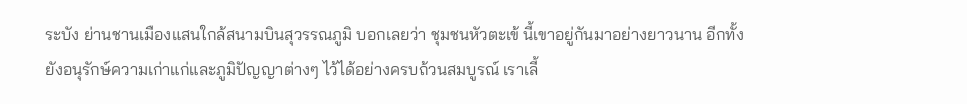ระบัง ย่านชานเมืองแสนใกล้สนามบินสุวรรณภูมิ บอกเลยว่า ชุมชนหัวตะเข้ นี้เขาอยู่กันมาอย่างยาวนาน อีกทั้งยังอนุรักษ์ความเก่าแก่และภูมิปัญญาต่างๆ ไว้ได้อย่างครบถ้วนสมบูรณ์ เราเลี้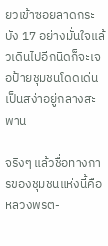ยวเข้าซอยลาดกระบัง 17 อย่างมั่นใจแล้วเดินไปอีกนิดก็จะเจอป้ายชุมชนโดดเด่นเป็นสง่าอยู่กลางสะพาน

จริงๆ แล้วชื่อทางการของชุมชนแห่งนี้คือ หลวงพรต-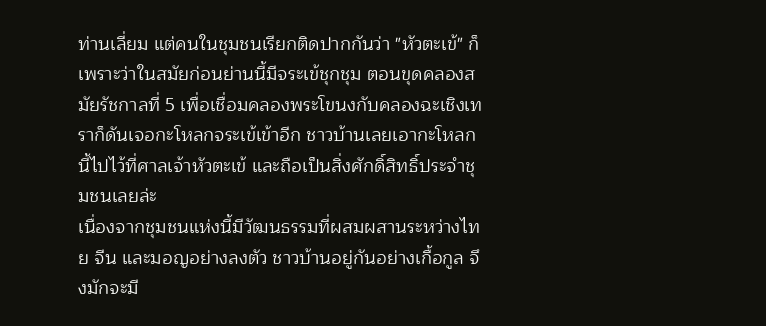ท่านเลี่ยม แต่คนในชุมชนเรียกติดปากกันว่า "หัวตะเข้" ก็เพราะว่าในสมัยก่อนย่านนี้มีจระเข้ชุกชุม ตอนขุดคลองสมัยรัชกาลที่ 5 เพื่อเชื่อมคลองพระโขนงกับคลองฉะเชิงเทราก็ดันเจอกะโหลกจระเข้เข้าอีก ชาวบ้านเลยเอากะโหลกนี้ไปไว้ที่ศาลเจ้าหัวตะเข้ และถือเป็นสิ่งศักดิ์สิทธิ์ประจำชุมชนเลยล่ะ
เนื่องจากชุมชนแห่งนี้มีวัฒนธรรมที่ผสมผสานระหว่างไทย จีน และมอญอย่างลงตัว ชาวบ้านอยู่กันอย่างเกื้อกูล จึงมักจะมี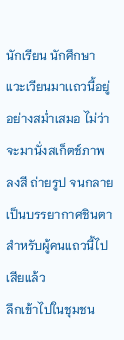นักเรียน นักศึกษาแวะเวียนมาเเถวนี้อยู่อย่างสม่ำเสมอ ไม่ว่าจะมานั่งสเก็ตช์ภาพ ลงสี ถ่ายรูป จนกลายเป็นบรรยากาศชินตาสำหรับผู้คนแถวนี้ไปเสียแล้ว
ลึกเข้าไปในชุมชน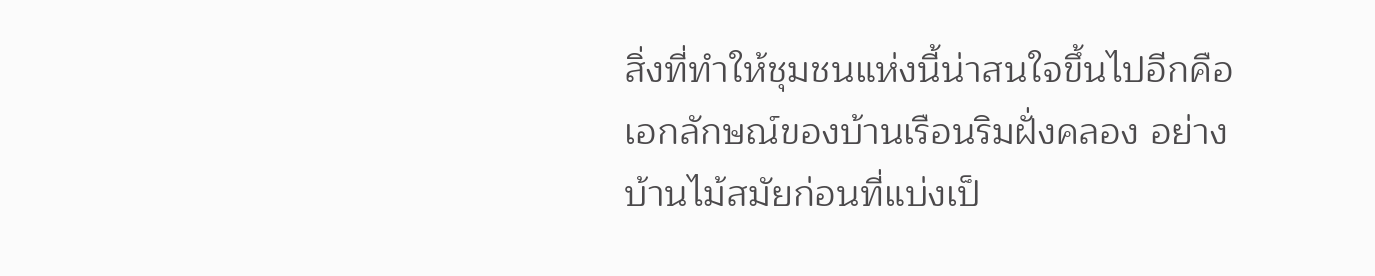สิ่งที่ทำให้ชุมชนแห่งนี้น่าสนใจขึ้นไปอีกคือเอกลักษณ์ของบ้านเรือนริมฝั่งคลอง อย่างบ้านไม้สมัยก่อนที่แบ่งเป็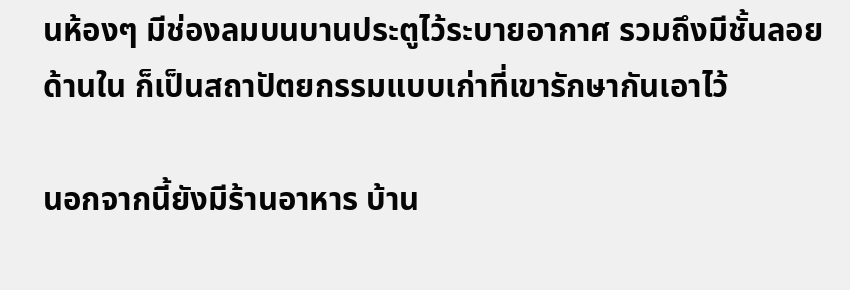นห้องๆ มีช่องลมบนบานประตูไว้ระบายอากาศ รวมถึงมีชั้นลอยด้านใน ก็เป็นสถาปัตยกรรมแบบเก่าที่เขารักษากันเอาไว้

นอกจากนี้ยังมีร้านอาหาร บ้าน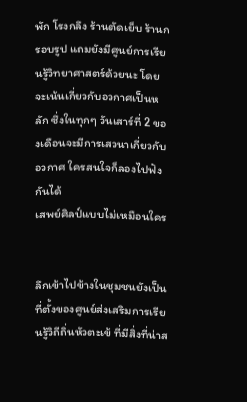พัก โรงกลึง ร้านตัดเย็บ ร้านกรอบรูป แถมยังมีศูนย์การเรียนรู้วิทยาศาสตร์ด้วยนะ โดยจะเน้นเกี่ยวกับอวกาศเป็นหลัก ซึ่งในทุกๆ วันเสาร์ที่ 2 ของเดือนจะมีการเสวนาเกี่ยวกับอวกาศ ใครสนใจก็ลองไปฟังกันได้
เสพย์ศิลป์แบบไม่เหมือนใคร


ลึกเข้าไปข้างในชุมชนยังเป็นที่ตั้งของศูนย์ส่งเสริมการเรียนรู้วิถีถิ่นหัวตะเข้ ที่มีสิ่งที่น่าส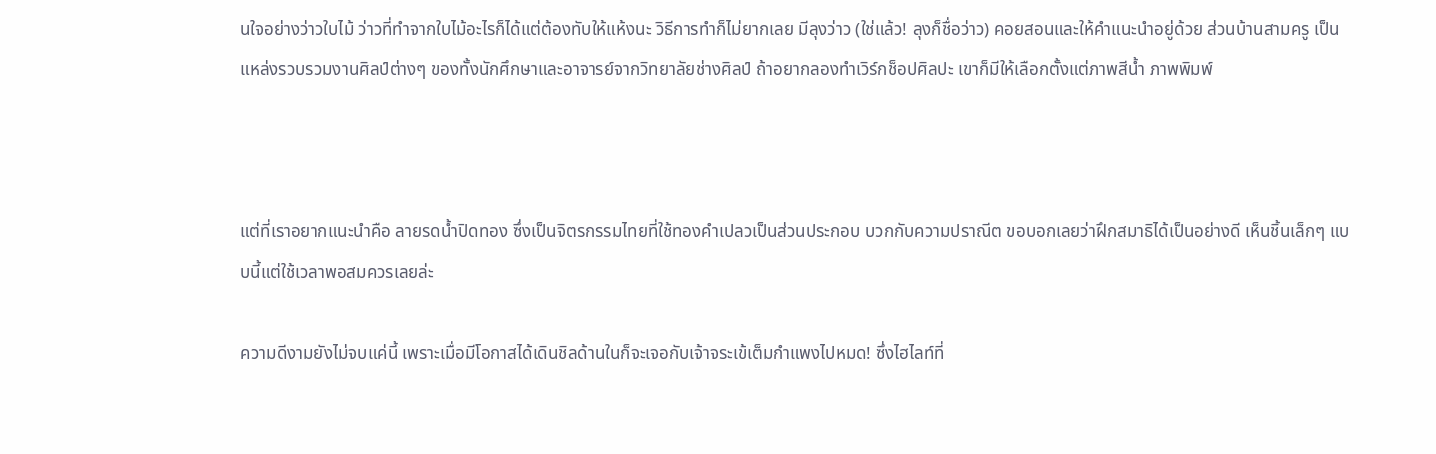นใจอย่างว่าวใบไม้ ว่าวที่ทำจากใบไม้อะไรก็ได้แต่ต้องทับให้แห้งนะ วิธีการทำก็ไม่ยากเลย มีลุงว่าว (ใช่แล้ว! ลุงก็ชื่อว่าว) คอยสอนและให้คำแนะนำอยู่ด้วย ส่วนบ้านสามครู เป็นแหล่งรวบรวมงานศิลป์ต่างๆ ของทั้งนักศึกษาและอาจารย์จากวิทยาลัยช่างศิลป์ ถ้าอยากลองทำเวิร์กช็อปศิลปะ เขาก็มีให้เลือกตั้งแต่ภาพสีน้ำ ภาพพิมพ์



แต่ที่เราอยากแนะนำคือ ลายรดน้ำปิดทอง ซึ่งเป็นจิตรกรรมไทยที่ใช้ทองคำเปลวเป็นส่วนประกอบ บวกกับความปราณีต ขอบอกเลยว่าฝึกสมาธิได้เป็นอย่างดี เห็นชิ้นเล็กๆ แบบนี้แต่ใช้เวลาพอสมควรเลยล่ะ

ความดีงามยังไม่จบแค่นี้ เพราะเมื่อมีโอกาสได้เดินชิลด้านในก็จะเจอกับเจ้าจระเข้เต็มกำแพงไปหมด! ซึ่งไฮไลท์ที่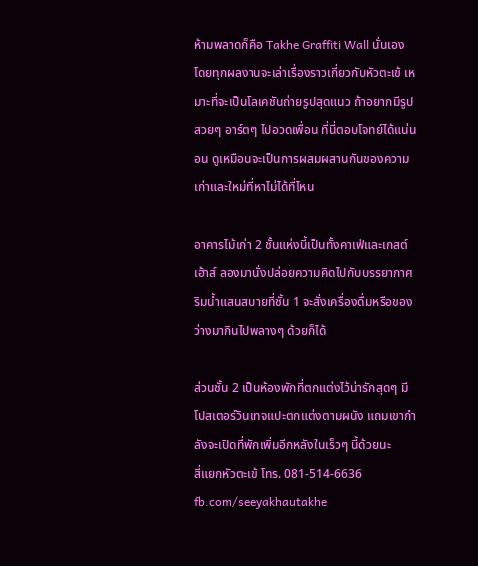ห้ามพลาดก็คือ Takhe Graffiti Wall นั่นเอง โดยทุกผลงานจะเล่าเรื่องราวเกี่ยวกับหัวตะเข้ เหมาะที่จะเป็นโลเคชันถ่ายรูปสุดแนว ถ้าอยากมีรูปสวยๆ อาร์ตๆ ไปอวดเพื่อน ที่นี่ตอบโจทย์ได้แน่นอน ดูเหมือนจะเป็นการผสมผสานกันของความเก่าและใหม่ที่หาไม่ได้ที่ไหน

อาคารไม้เก่า 2 ชั้นแห่งนี้เป็นทั้งคาเฟ่และเกสต์เฮ้าส์ ลองมานั่งปล่อยความคิดไปกับบรรยากาศริมน้ำแสนสบายที่ชั้น 1 จะสั่งเครื่องดื่มหรือของว่างมากินไปพลางๆ ด้วยก็ได้

ส่วนชั้น 2 เป็นห้องพักที่ตกแต่งไว้น่ารักสุดๆ มีโปสเตอร์วินเทจแปะตกแต่งตามผนัง แถมเขากำลังจะเปิดที่พักเพิ่มอีกหลังในเร็วๆ นี้ด้วยนะ
สี่แยกหัวตะเข้ โทร. 081-514-6636 fb.com/seeyakhautakhe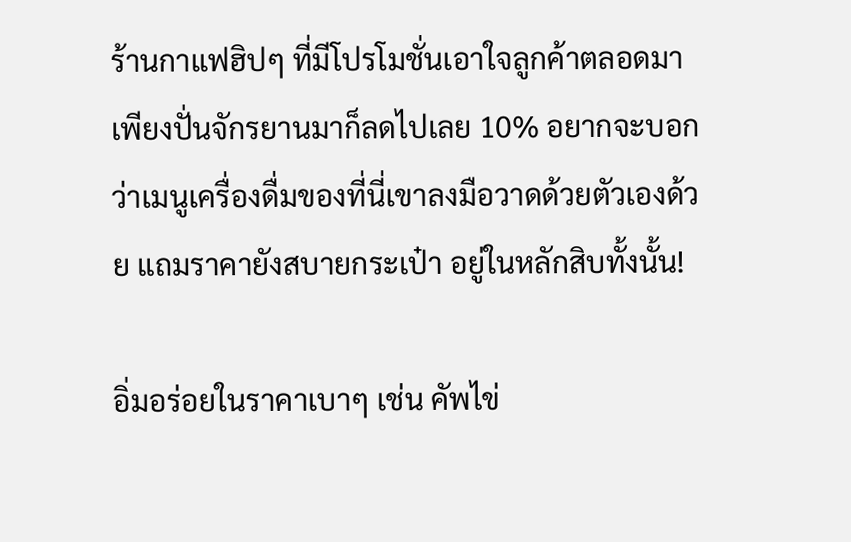ร้านกาแฟฮิปๆ ที่มีโปรโมชั่นเอาใจลูกค้าตลอดมา เพียงปั่นจักรยานมาก็ลดไปเลย 10% อยากจะบอกว่าเมนูเครื่องดื่มของที่นี่เขาลงมือวาดด้วยตัวเองด้วย แถมราคายังสบายกระเป๋า อยู่ในหลักสิบทั้งนั้น!

อิ่มอร่อยในราคาเบาๆ เช่น คัพไข่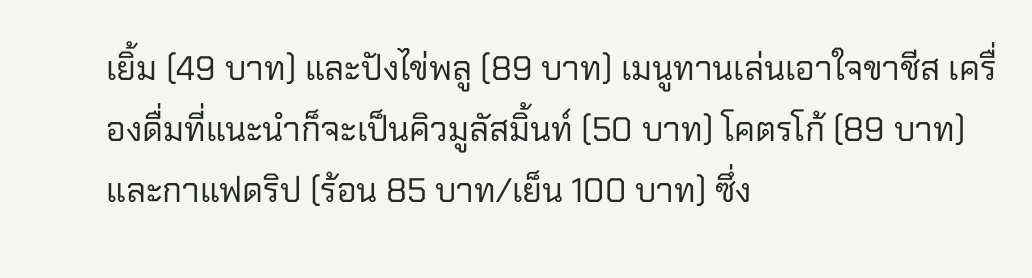เยิ้ม (49 บาท) และปังไข่พลู (89 บาท) เมนูทานเล่นเอาใจขาชีส เครื่องดื่มที่แนะนำก็จะเป็นคิวมูลัสมิ้นท์ (50 บาท) โคตรโก้ (89 บาท) และกาแฟดริป (ร้อน 85 บาท/เย็น 100 บาท) ซึ่ง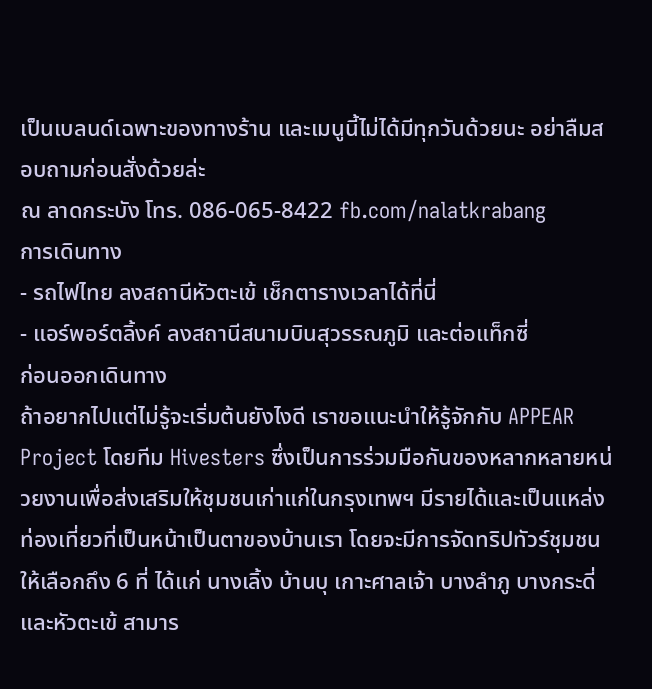เป็นเบลนด์เฉพาะของทางร้าน และเมนูนี้ไม่ได้มีทุกวันด้วยนะ อย่าลืมสอบถามก่อนสั่งด้วยล่ะ
ณ ลาดกระบัง โทร. 086-065-8422 fb.com/nalatkrabang
การเดินทาง
- รถไฟไทย ลงสถานีหัวตะเข้ เช็กตารางเวลาได้ที่นี่
- แอร์พอร์ตลิ้งค์ ลงสถานีสนามบินสุวรรณภูมิ และต่อแท็กซี่
ก่อนออกเดินทาง
ถ้าอยากไปแต่ไม่รู้จะเริ่มต้นยังไงดี เราขอแนะนำให้รู้จักกับ APPEAR Project โดยทีม Hivesters ซึ่งเป็นการร่วมมือกันของหลากหลายหน่วยงานเพื่อส่งเสริมให้ชุมชนเก่าแก่ในกรุงเทพฯ มีรายได้และเป็นแหล่งท่องเที่ยวที่เป็นหน้าเป็นตาของบ้านเรา โดยจะมีการจัดทริปทัวร์ชุมชนให้เลือกถึง 6 ที่ ได้แก่ นางเลิ้ง บ้านบุ เกาะศาลเจ้า บางลำภู บางกระดี่ และหัวตะเข้ สามาร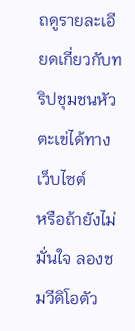ถดูรายละเอียดเกี่ยวกับทริปชุมชนหัวตะเข่ได้ทางเว็บไซต์
หรือถ้ายังไม่มั่นใจ ลองชมวีดิโอตัว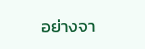อย่างจา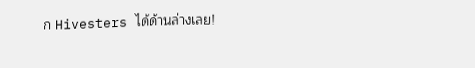ก Hivesters ได้ด้านล่างเลย!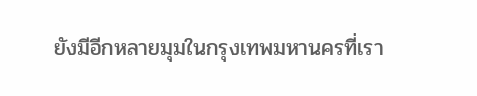ยังมีอีกหลายมุมในกรุงเทพมหานครที่เรา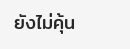ยังไม่คุ้น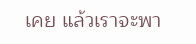เคย แล้วเราจะพา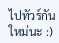ไปทัวร์กันใหม่นะ :)